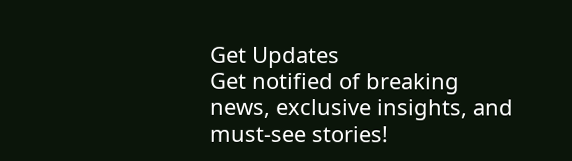Get Updates
Get notified of breaking news, exclusive insights, and must-see stories!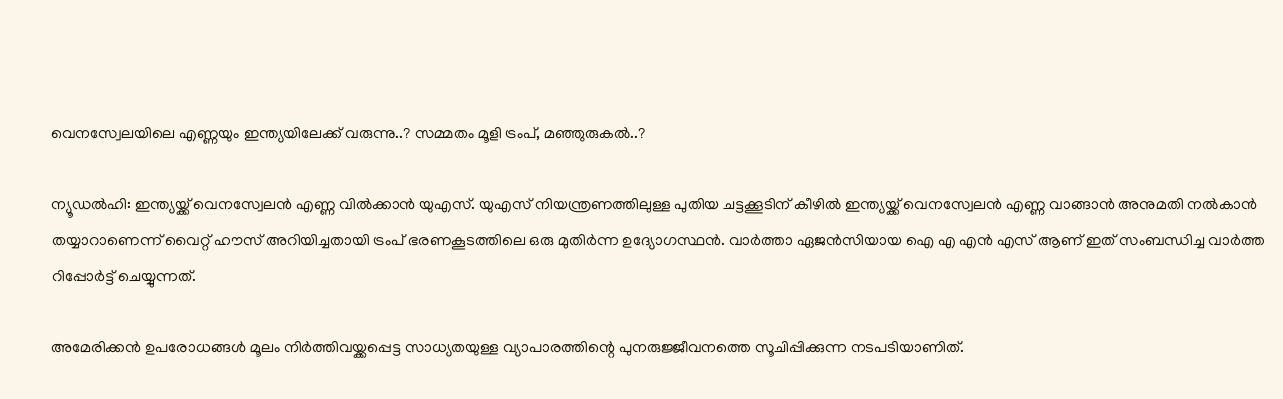വെനസ്വേലയിലെ എണ്ണയും ഇന്ത്യയിലേക്ക് വരുന്നു..? സമ്മതം മൂളി ട്രംപ്, മഞ്ഞുരുകല്‍..?

ന്യൂഡല്‍ഹി: ഇന്ത്യയ്ക്ക് വെനസ്വേലന്‍ എണ്ണ വില്‍ക്കാന്‍ യുഎസ്. യുഎസ് നിയന്ത്രണത്തിലുള്ള പുതിയ ചട്ടക്കൂടിന് കീഴില്‍ ഇന്ത്യയ്ക്ക് വെനസ്വേലന്‍ എണ്ണ വാങ്ങാന്‍ അനുമതി നല്‍കാന്‍ തയ്യാറാണെന്ന് വൈറ്റ് ഹൗസ് അറിയിച്ചതായി ട്രംപ് ഭരണകൂടത്തിലെ ഒരു മുതിര്‍ന്ന ഉദ്യോഗസ്ഥന്‍. വാര്‍ത്താ ഏജന്‍സിയായ ഐ എ എന്‍ എസ് ആണ് ഇത് സംബന്ധിച്ച വാര്‍ത്ത റിപ്പോര്‍ട്ട് ചെയ്യുന്നത്.

അമേരിക്കന്‍ ഉപരോധങ്ങള്‍ മൂലം നിര്‍ത്തിവയ്ക്കപ്പെട്ട സാധ്യതയുള്ള വ്യാപാരത്തിന്റെ പുനരുജ്ജീവനത്തെ സൂചിപ്പിക്കുന്ന നടപടിയാണിത്.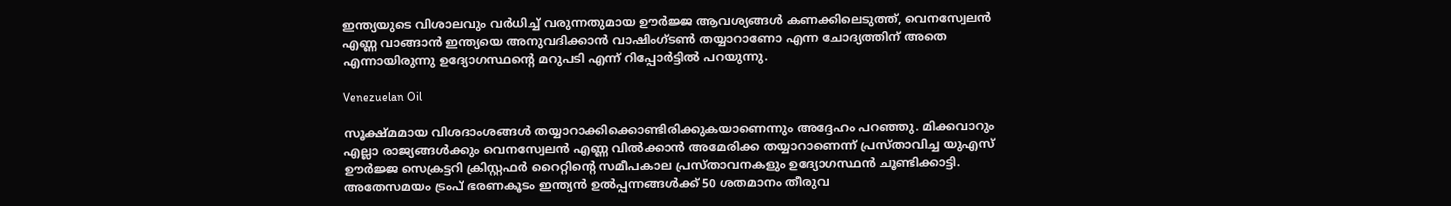ഇന്ത്യയുടെ വിശാലവും വര്‍ധിച്ച് വരുന്നതുമായ ഊര്‍ജ്ജ ആവശ്യങ്ങള്‍ കണക്കിലെടുത്ത്, വെനസ്വേലന്‍ എണ്ണ വാങ്ങാന്‍ ഇന്ത്യയെ അനുവദിക്കാന്‍ വാഷിംഗ്ടണ്‍ തയ്യാറാണോ എന്ന ചോദ്യത്തിന് അതെ എന്നായിരുന്നു ഉദ്യോഗസ്ഥന്റെ മറുപടി എന്ന് റിപ്പോര്‍ട്ടില്‍ പറയുന്നു.

Venezuelan Oil

സൂക്ഷ്മമായ വിശദാംശങ്ങള്‍ തയ്യാറാക്കിക്കൊണ്ടിരിക്കുകയാണെന്നും അദ്ദേഹം പറഞ്ഞു. മിക്കവാറും എല്ലാ രാജ്യങ്ങള്‍ക്കും വെനസ്വേലന്‍ എണ്ണ വില്‍ക്കാന്‍ അമേരിക്ക തയ്യാറാണെന്ന് പ്രസ്താവിച്ച യുഎസ് ഊര്‍ജ്ജ സെക്രട്ടറി ക്രിസ്റ്റഫര്‍ റൈറ്റിന്റെ സമീപകാല പ്രസ്താവനകളും ഉദ്യോഗസ്ഥന്‍ ചൂണ്ടിക്കാട്ടി. അതേസമയം ട്രംപ് ഭരണകൂടം ഇന്ത്യന്‍ ഉല്‍പ്പന്നങ്ങള്‍ക്ക് 50 ശതമാനം തീരുവ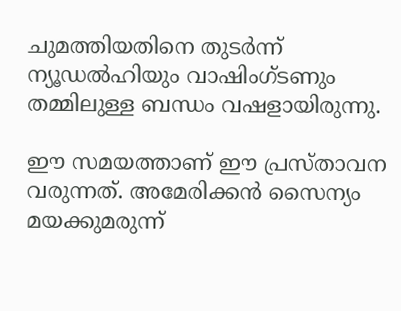ചുമത്തിയതിനെ തുടര്‍ന്ന് ന്യൂഡല്‍ഹിയും വാഷിംഗ്ടണും തമ്മിലുള്ള ബന്ധം വഷളായിരുന്നു.

ഈ സമയത്താണ് ഈ പ്രസ്താവന വരുന്നത്. അമേരിക്കന്‍ സൈന്യം മയക്കുമരുന്ന്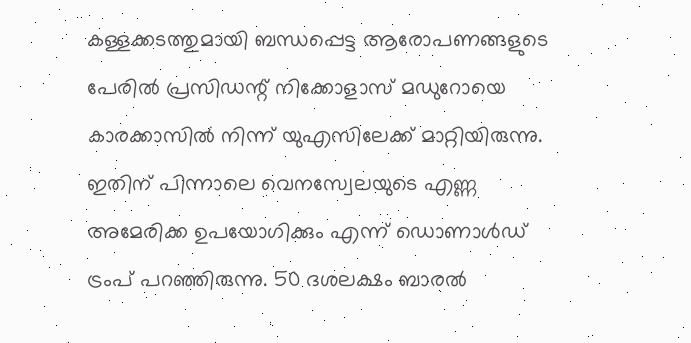കള്ളക്കടത്തുമായി ബന്ധപ്പെട്ട ആരോപണങ്ങളുടെ പേരില്‍ പ്രസിഡന്റ് നിക്കോളാസ് മഡുറോയെ കാരക്കാസില്‍ നിന്ന് യുഎസിലേക്ക് മാറ്റിയിരുന്നു. ഇതിന് പിന്നാലെ വെനസ്വേലയുടെ എണ്ണ അമേരിക്ക ഉപയോഗിക്കും എന്ന് ഡൊണാള്‍ഡ് ട്രംപ് പറഞ്ഞിരുന്നു. 50 ദശലക്ഷം ബാരല്‍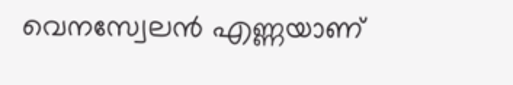വെനസ്വേലന്‍ എണ്ണയാണ്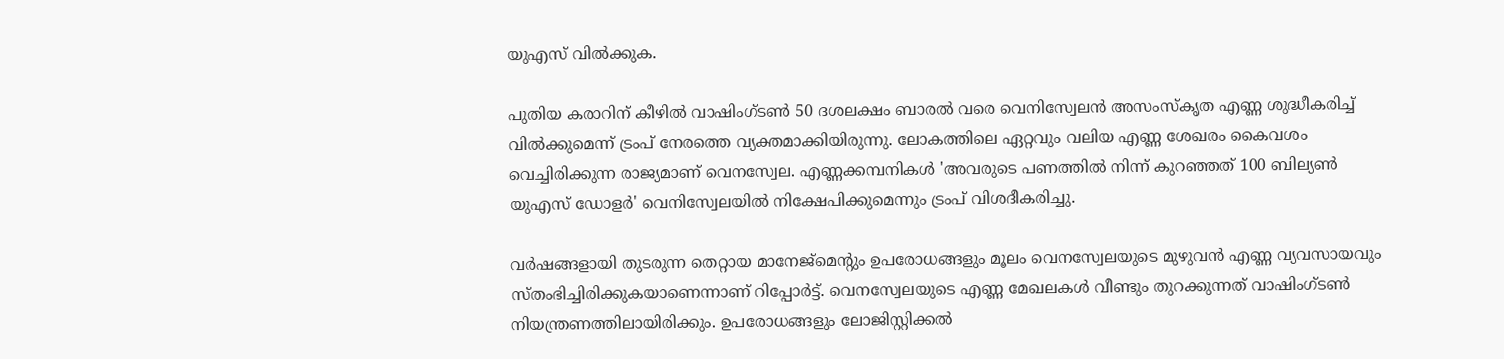യുഎസ് വില്‍ക്കുക.

പുതിയ കരാറിന് കീഴില്‍ വാഷിംഗ്ടണ്‍ 50 ദശലക്ഷം ബാരല്‍ വരെ വെനിസ്വേലന്‍ അസംസ്‌കൃത എണ്ണ ശുദ്ധീകരിച്ച് വില്‍ക്കുമെന്ന് ട്രംപ് നേരത്തെ വ്യക്തമാക്കിയിരുന്നു. ലോകത്തിലെ ഏറ്റവും വലിയ എണ്ണ ശേഖരം കൈവശം വെച്ചിരിക്കുന്ന രാജ്യമാണ് വെനസ്വേല. എണ്ണക്കമ്പനികള്‍ 'അവരുടെ പണത്തില്‍ നിന്ന് കുറഞ്ഞത് 100 ബില്യണ്‍ യുഎസ് ഡോളര്‍' വെനിസ്വേലയില്‍ നിക്ഷേപിക്കുമെന്നും ട്രംപ് വിശദീകരിച്ചു.

വര്‍ഷങ്ങളായി തുടരുന്ന തെറ്റായ മാനേജ്മെന്റും ഉപരോധങ്ങളും മൂലം വെനസ്വേലയുടെ മുഴുവന്‍ എണ്ണ വ്യവസായവും സ്തംഭിച്ചിരിക്കുകയാണെന്നാണ് റിപ്പോര്‍ട്ട്. വെനസ്വേലയുടെ എണ്ണ മേഖലകള്‍ വീണ്ടും തുറക്കുന്നത് വാഷിംഗ്ടണ്‍ നിയന്ത്രണത്തിലായിരിക്കും. ഉപരോധങ്ങളും ലോജിസ്റ്റിക്കല്‍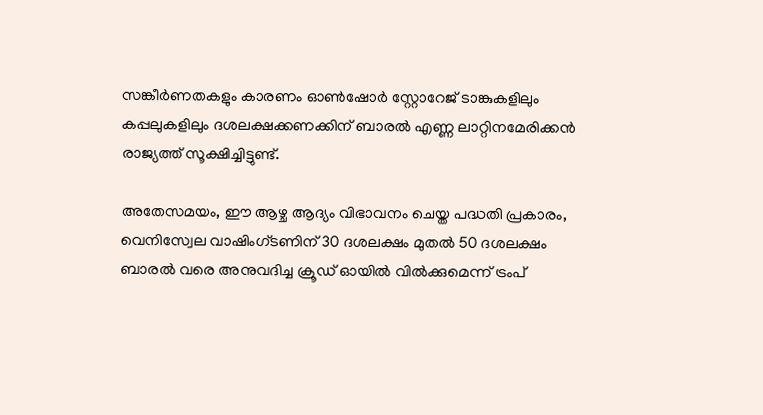സങ്കീര്‍ണതകളും കാരണം ഓണ്‍ഷോര്‍ സ്റ്റോറേജ് ടാങ്കുകളിലും കപ്പലുകളിലും ദശലക്ഷക്കണക്കിന് ബാരല്‍ എണ്ണ ലാറ്റിനമേരിക്കന്‍ രാജ്യത്ത് സൂക്ഷിച്ചിട്ടുണ്ട്.

അതേസമയം, ഈ ആഴ്ച ആദ്യം വിഭാവനം ചെയ്ത പദ്ധതി പ്രകാരം, വെനിസ്വേല വാഷിംഗ്ടണിന് 30 ദശലക്ഷം മുതല്‍ 50 ദശലക്ഷം ബാരല്‍ വരെ അനുവദിച്ച ക്രൂഡ് ഓയില്‍ വില്‍ക്കുമെന്ന് ട്രംപ്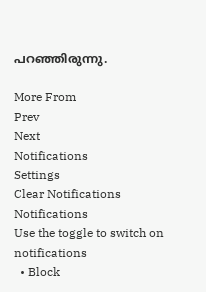പറഞ്ഞിരുന്നു.

More From
Prev
Next
Notifications
Settings
Clear Notifications
Notifications
Use the toggle to switch on notifications
  • Block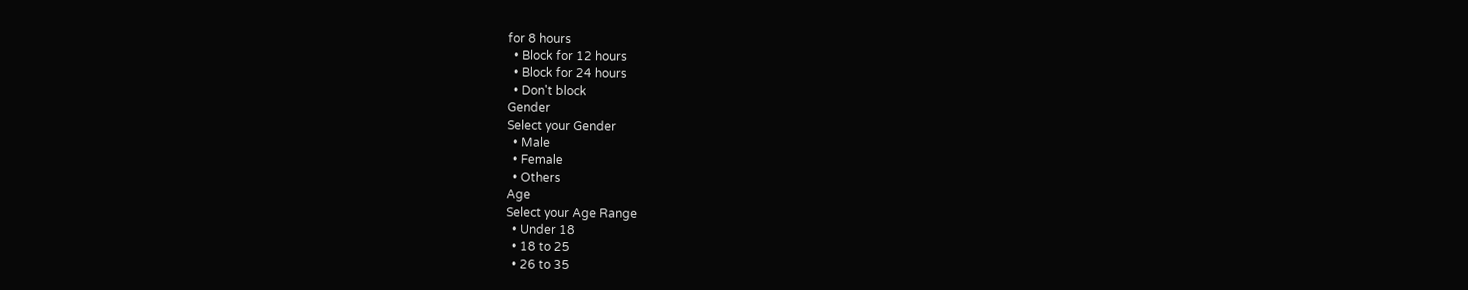for 8 hours
  • Block for 12 hours
  • Block for 24 hours
  • Don't block
Gender
Select your Gender
  • Male
  • Female
  • Others
Age
Select your Age Range
  • Under 18
  • 18 to 25
  • 26 to 35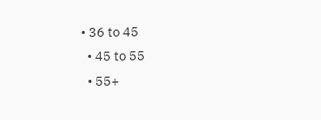• 36 to 45
  • 45 to 55
  • 55+